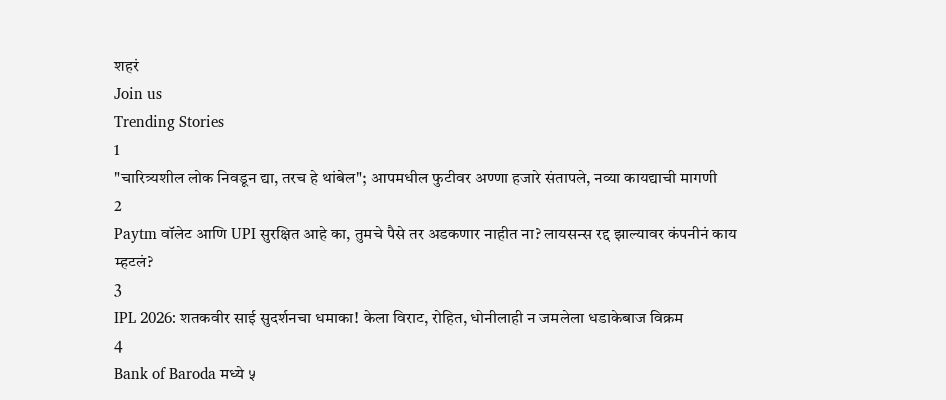शहरं
Join us
Trending Stories
1
"चारित्र्यशील लोक निवडून द्या, तरच हे थांबेल"; आपमधील फुटीवर अण्णा हजारे संतापले, नव्या कायद्याची मागणी
2
Paytm वॉलेट आणि UPI सुरक्षित आहे का, तुमचे पैसे तर अडकणार नाहीत ना? लायसन्स रद्द झाल्यावर कंपनीनं काय म्हटलं?
3
IPL 2026: शतकवीर साई सुदर्शनचा धमाका! केला विराट, रोहित, धोनीलाही न जमलेला धडाकेबाज विक्रम
4
Bank of Baroda मध्ये ५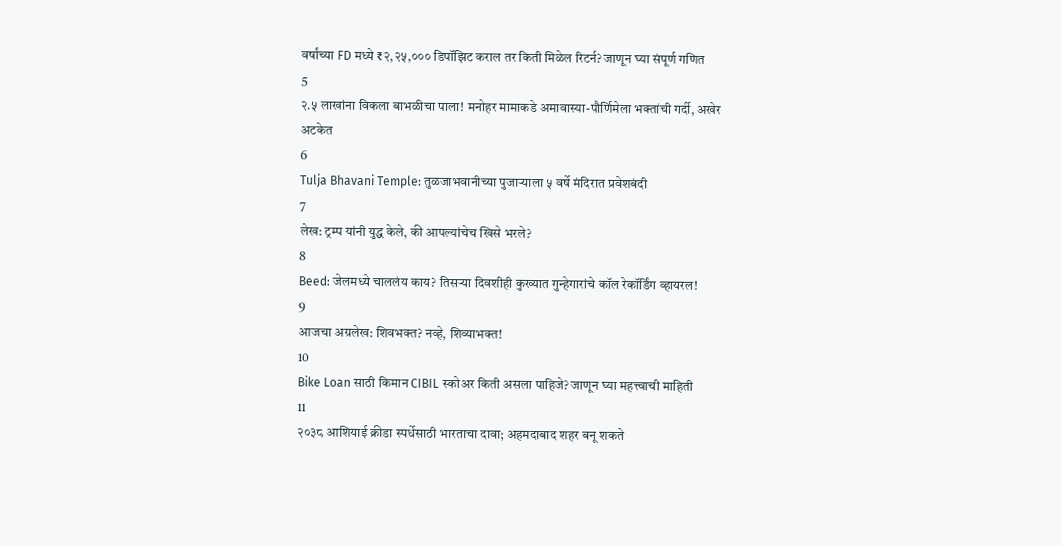वर्षांच्या FD मध्ये ₹२,२५,००० डिपॉझिट कराल तर किती मिळेल रिटर्न? जाणून घ्या संपूर्ण गणित
5
२.५ लाखांना विकला बाभळीचा पाला! मनोहर मामाकडे अमावास्या-पौर्णिमेला भक्तांची गर्दी, अखेर अटकेत
6
Tulja Bhavani Temple: तुळजाभवानीच्या पुजाऱ्याला ५ वर्षे मंदिरात प्रवेशबंदी
7
लेख: ट्रम्प यांनी युद्ध केले, की आपल्यांचेच खिसे भरले?
8
Beed: जेलमध्ये चाललंय काय? तिसऱ्या दिवशीही कुख्यात गुन्हेगारांचे कॉल रेकॉर्डिंग व्हायरल!
9
आजचा अग्रलेख: शिवभक्त? नव्हे, शिव्याभक्त!
10
Bike Loan साठी किमान CIBIL स्कोअर किती असला पाहिजे? जाणून घ्या महत्त्वाची माहिती
11
२०३८ आशियाई क्रीडा स्पर्धेसाठी भारताचा दावा; अहमदाबाद शहर बनू शकते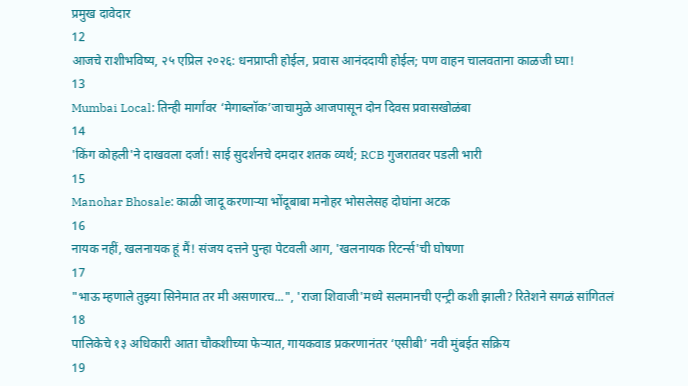प्रमुख दावेदार
12
आजचे राशीभविष्य, २५ एप्रिल २०२६: धनप्राप्ती होईल, प्रवास आनंददायी होईल; पण वाहन चालवताना काळजी घ्या!
13
Mumbai Local: तिन्ही मार्गांवर ‘मेगाब्लॉक’जाचामुळे आजपासून दोन दिवस प्रवासखोळंबा
14
'किंग कोहली'ने दाखवला दर्जा! साई सुदर्शनचे दमदार शतक व्यर्थ; RCB गुजरातवर पडली भारी
15
Manohar Bhosale: काळी जादू करणाऱ्या भोंदूबाबा मनोहर भोसलेसह दोघांना अटक
16
नायक नहीं, खलनायक हूं मैं! संजय दत्तने पुन्हा पेटवली आग, 'खलनायक रिटर्न्स'ची घोषणा
17
"भाऊ म्हणाले तुझ्या सिनेमात तर मी असणारच...", 'राजा शिवाजी'मध्ये सलमानची एन्ट्री कशी झाली? रितेशने सगळं सांगितलं
18
पालिकेचे १३ अधिकारी आता चौकशीच्या फेऱ्यात, गायकवाड प्रकरणानंतर ‘एसीबी’ नवी मुंबईत सक्रिय
19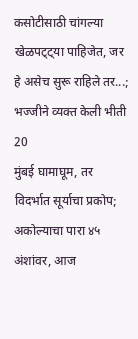कसोटीसाठी चांगल्या खेळपट्ट्या पाहिजेत, जर हे असेच सुरू राहिले तर...; भज्जीने व्यक्त केली भीती
20
मुंबई घामाघूम, तर विदर्भात सूर्याचा प्रकोप; अकोल्याचा पारा ४५ अंशांवर, आज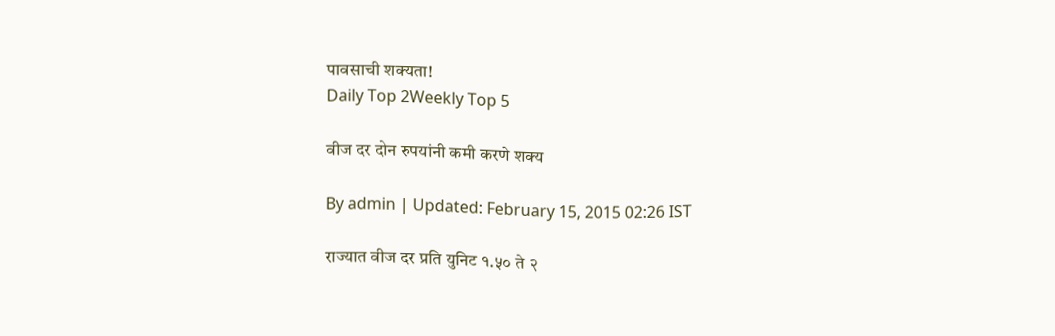पावसाची शक्यता!
Daily Top 2Weekly Top 5

वीज दर दोन रुपयांनी कमी करणे शक्य

By admin | Updated: February 15, 2015 02:26 IST

राज्यात वीज दर प्रति युनिट १.५० ते २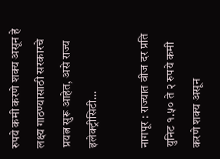रुपये कमी करणे शक्य असून हे लक्ष्य गाठण्यासाठी सरकारचे प्रयत्न सुरू आहेत, असे राज्य इलेक्ट्रीसिटी...

नागपूर : राज्यात वीज दर प्रति युनिट १.५० ते २ रुपये कमी करणे शक्य असून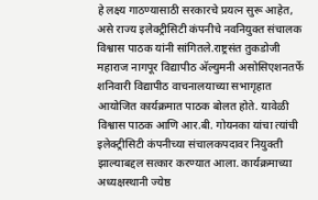हे लक्ष्य गाठण्यासाठी सरकारचे प्रयत्न सुरू आहेत, असे राज्य इलेक्ट्रीसिटी कंपनीचे नवनियुक्त संचालक विश्वास पाठक यांनी सांगितले.राष्ट्रसंत तुकडोजी महाराज नागपूर विद्यापीठ अ‍ॅल्युमनी असोसिएशनतर्फे शनिवारी विद्यापीठ वाचनालयाच्या सभागृहात आयोजित कार्यक्रमात पाठक बोलत होते. यावेळी विश्वास पाठक आणि आर.बी. गोयनका यांचा त्यांची इलेक्ट्रीसिटी कंपनीच्या संचालकपदावर नियुक्ती झाल्याबद्दल सत्कार करण्यात आला. कार्यक्रमाच्या अध्यक्षस्थानी ज्येष्ठ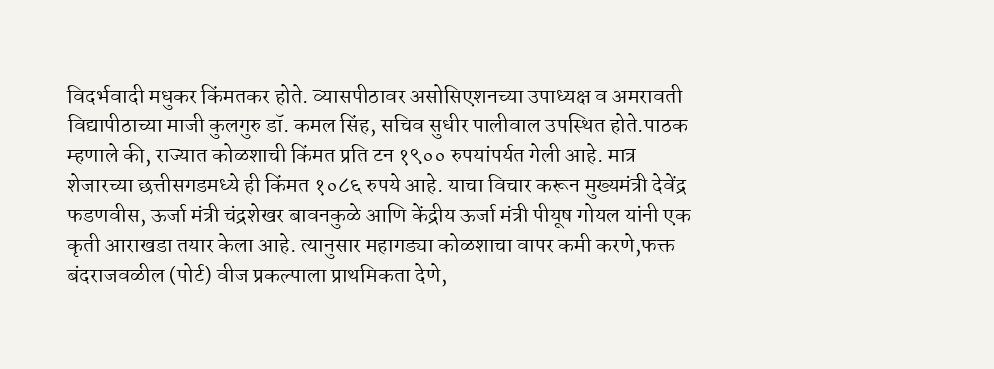विदर्भवादी मधुकर किंमतकर होते. व्यासपीठावर असोसिएशनच्या उपाध्यक्ष व अमरावती विद्यापीठाच्या माजी कुलगुरु डॉ. कमल सिंह, सचिव सुधीर पालीवाल उपस्थित होते.पाठक म्हणाले की, राज्यात कोळशाची किंमत प्रति टन १९०० रुपयांपर्यत गेली आहे. मात्र शेजारच्या छत्तीसगडमध्ये ही किंमत १०८६ रुपये आहे. याचा विचार करून मुख्यमंत्री देवेंद्र फडणवीस, ऊर्जा मंत्री चंद्रशेखर बावनकुळे आणि केंद्रीय ऊर्जा मंत्री पीयूष गोयल यांनी एक कृती आराखडा तयार केला आहे. त्यानुसार महागड्या कोळशाचा वापर कमी करणे,फक्त बंदराजवळील (पोर्ट) वीज प्रकल्पाला प्राथमिकता देणे,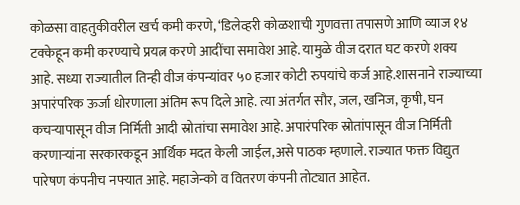कोळसा वाहतुकीवरील खर्च कमी करणे, ‘डिलेव्हरी कोळशाची गुणवत्ता तपासणे आणि व्याज १४ टक्केहून कमी करण्याचे प्रयत्न करणे आदींचा समावेश आहे. यामुळे वीज दरात घट करणे शक्य आहे. सध्या राज्यातील तिन्ही वीज कंपन्यांवर ५० हजार कोटी रुपयांचे कर्ज आहे.शासनाने राज्याच्या अपारंपरिक ऊर्जा धोरणाला अंतिम रूप दिले आहे. त्या अंतर्गत सौर, जल, खनिज, कृषी, घन कचऱ्यापासून वीज निर्मिती आदी स्रोतांचा समावेश आहे. अपारंपरिक स्रोतांपासून वीज निर्मिती करणाऱ्यांना सरकारकडून आर्थिक मदत केली जाईल,असे पाठक म्हणाले. राज्यात फक्त विद्युत पारेषण कंपनीच नफ्यात आहे. महाजेन्को व वितरण कंपनी तोट्यात आहेत.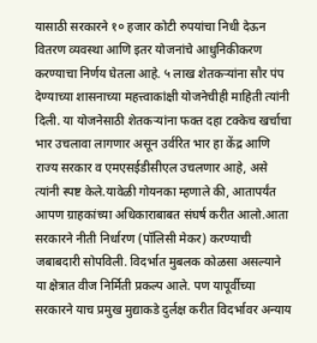यासाठी सरकारने १० हजार कोटी रुपयांचा निधी देऊन वितरण व्यवस्था आणि इतर योजनांचे आधुनिकीकरण करण्याचा निर्णय घेतला आहे. ५ लाख शेतकऱ्यांना सौर पंप देण्याच्या शासनाच्या महत्त्वाकांक्षी योजनेचीही माहिती त्यांनी दिली. या योजनेसाठी शेतकऱ्यांना फक्त दहा टक्केच खर्चाचा भार उचलावा लागणार असून उर्वरित भार हा केंद्र आणि राज्य सरकार व एमएसईडीसीएल उचलणार आहे, असे त्यांनी स्पष्ट केले.यावेळी गोयनका म्हणाले की, आतापर्यंत आपण ग्राहकांच्या अधिकाराबाबत संघर्ष करीत आलो.आता सरकारने नीती निर्धारण (पॉलिसी मेकर) करण्याची जबाबदारी सोपविली. विदर्भात मुबलक कोळसा असल्याने या क्षेत्रात वीज निर्मिती प्रकल्प आले. पण यापूर्वीच्या सरकारने याच प्रमुख मुद्याकडे दुर्लक्ष करीत विदर्भावर अन्याय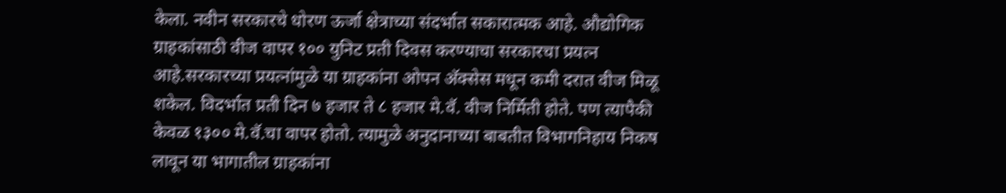केला. नवीन सरकारचे धोरण ऊर्जा क्षेत्राच्या संदर्भात सकारात्मक आहे. औद्योगिक ग्राहकांसाठी वीज वापर १०० युनिट प्रती दिवस करण्याचा सरकारचा प्रयत्न आहे.सरकारच्या प्रयत्नांमुळे या ग्राहकांना ओपन अ‍ॅक्सेस मधून कमी दरात वीज मिळू शकेल. विदर्भात प्रती दिन ७ हजार ते ८ हजार मे.वॅ. वीज निर्मिती होते. पण त्यापैकी केवळ १३०० मे.वॅ.चा वापर होतो. त्यामुळे अनुदानाच्या बाबतीत विभागनिहाय निकष लावून या भागातील ग्राहकांना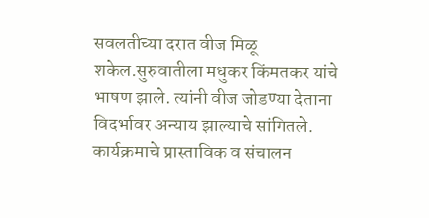सवलतीच्या दरात वीज मिळू शकेल.सुरुवातीला मधुकर किंमतकर यांचे भाषण झाले. त्यांनी वीज जोडण्या देताना विदर्भावर अन्याय झाल्याचे सांगितले. कार्यक्रमाचे प्रास्ताविक व संचालन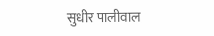सुधीर पालीवाल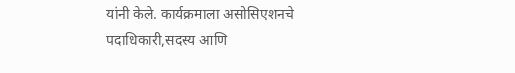यांनी केले. कार्यक्रमाला असोसिएशनचे पदाधिकारी,सदस्य आणि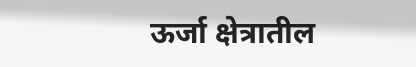ऊर्जा क्षेत्रातील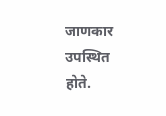जाणकार उपस्थित होते.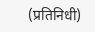(प्रतिनिधी)